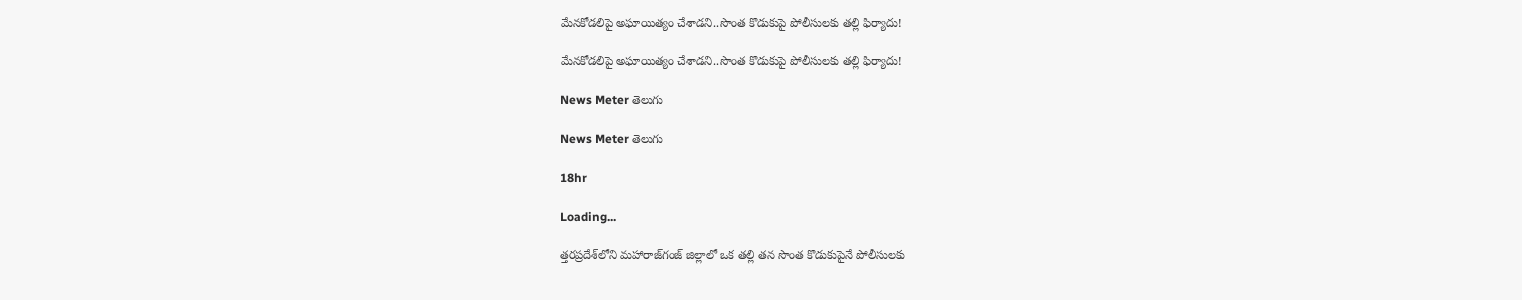మేనకోడలిపై అఘాయిత్యం చేశాడని..సొంత కొడుకుపై పోలీసులకు తల్లి ఫిర్యాదు!

మేనకోడలిపై అఘాయిత్యం చేశాడని..సొంత కొడుకుపై పోలీసులకు తల్లి ఫిర్యాదు!

News Meter తెలుగు

News Meter తెలుగు

18hr

Loading...

త్తరప్రదేశ్‌లోని మహారాజ్‌గంజ్ జిల్లాలో ఒక తల్లి తన సొంత కొడుకుపైనే పోలీసులకు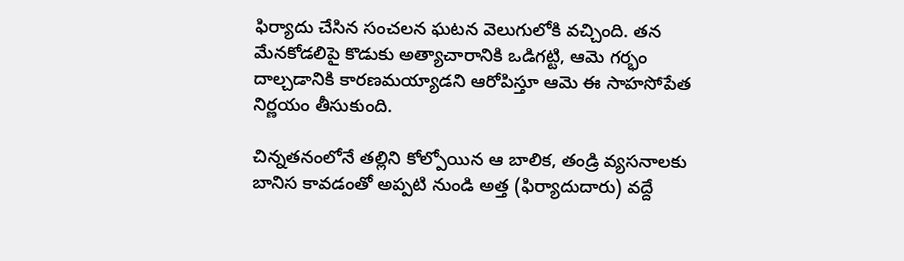ఫిర్యాదు చేసిన సంచలన ఘటన వెలుగులోకి వచ్చింది. తన మేనకోడలిపై కొడుకు అత్యాచారానికి ఒడిగట్టి, ఆమె గర్భం దాల్చడానికి కారణమయ్యాడని ఆరోపిస్తూ ఆమె ఈ సాహసోపేత నిర్ణయం తీసుకుంది.

చిన్నతనంలోనే తల్లిని కోల్పోయిన ఆ బాలిక, తండ్రి వ్యసనాలకు బానిస కావడంతో అప్పటి నుండి అత్త (ఫిర్యాదుదారు) వద్దే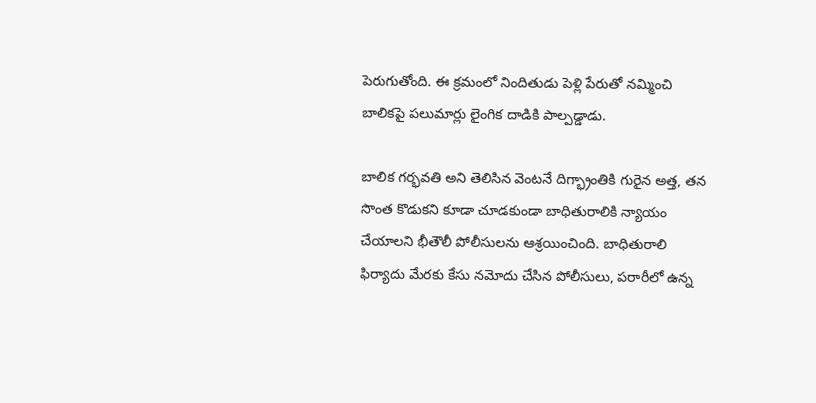పెరుగుతోంది. ఈ క్రమంలో నిందితుడు పెళ్లి పేరుతో నమ్మించి బాలికపై పలుమార్లు లైంగిక దాడికి పాల్పడ్డాడు.

బాలిక గర్భవతి అని తెలిసిన వెంటనే దిగ్భ్రాంతికి గురైన అత్త, తన సొంత కొడుకని కూడా చూడకుండా బాధితురాలికి న్యాయం చేయాలని భీతౌలీ పోలీసులను ఆశ్రయించింది. బాధితురాలి ఫిర్యాదు మేరకు కేసు నమోదు చేసిన పోలీసులు, పరారీలో ఉన్న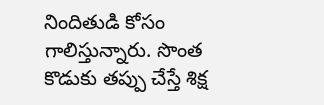నిందితుడి కోసం గాలిస్తున్నారు. సొంత కొడుకు తప్పు చేస్తే శిక్ష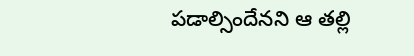పడాల్సిందేనని ఆ తల్లి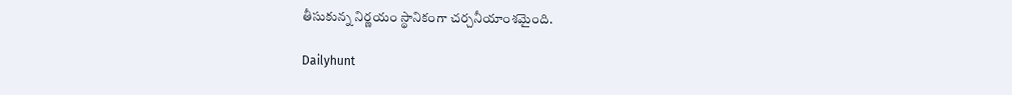తీసుకున్న నిర్ణయం స్థానికంగా చర్చనీయాంశమైంది.

Dailyhunt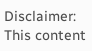Disclaimer: This content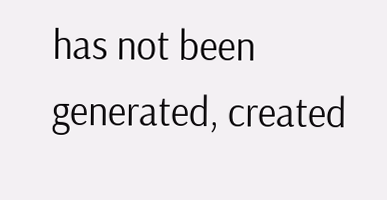has not been generated, created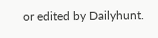or edited by Dailyhunt.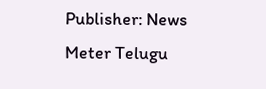Publisher: News Meter Telugu